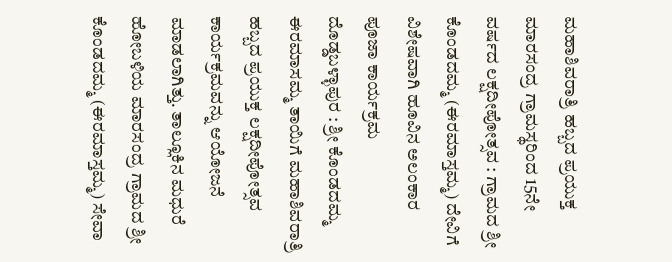ಮಹಾಶಿವರಾತ್ರಿ ಹಬ್ಬದ ಪ್ರಯುಕ್ತ ಮಾರಸಂದ್ರ ಗ್ರಾಮಸ್ಥರಿಂದ 15ನೇ ವರ್ಷದ ಲಕ್ಷದೀಪೋತ್ಸವ : ಗ್ರಾಮದ ಶ್ರೀ ಕೊಂಡದಮ್ಮ (ಈರಮಾಸ್ತಮ್ಮ) ದೇವಿಗೆ ವಿಶೇಷವಾಗಿ ಹೂವಿನ ಅಲಂಕಾರ ಪೂಜಾ ಕಾರ್ಯಕ್ರಮ
ದೊಡ್ಡಬಳ್ಳಾಪುರ : ಶ್ರೀ ಕೊಂಡದಮ್ಮ ಈರಮಾಸಮ್ಮ ತಾಯಿಗೆ ಮಹಾಶಿವರಾತ್ರಿ ಹಬ್ಬದ ಪ್ರಯುಕ್ತ ಲಕ್ಷದೀಪೋತ್ಸವ ಕಾರ್ಯಕ್ರಮವನ್ನು ಆಯೋಜನೆ ಮಾಡಲಾಗಿತ್ತು. ತಾಲ್ಲೂಕಿನ ಮಧುರೆ ಹೋಬಳಿಯ ಮಾರಸಂದ್ರ ಗ್ರಾಮದ ಶ್ರೀ ಕೊಂಡದಮ್ಮ (ಈರಮಾಸ್ತಮ್ಮ) ಸೇವಾ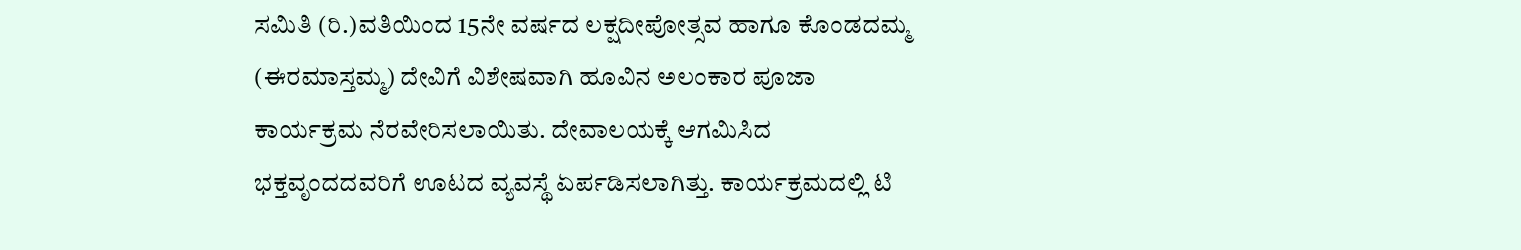ಸಮಿತಿ (ರಿ.)ವತಿಯಿಂದ 15ನೇ ವರ್ಷದ ಲಕ್ಷದೀಪೋತ್ಸವ ಹಾಗೂ ಕೊಂಡದಮ್ಮ (ಈರಮಾಸ್ತಮ್ಮ) ದೇವಿಗೆ ವಿಶೇಷವಾಗಿ ಹೂವಿನ ಅಲಂಕಾರ ಪೂಜಾ ಕಾರ್ಯಕ್ರಮ ನೆರವೇರಿಸಲಾಯಿತು. ದೇವಾಲಯಕ್ಕೆ ಆಗಮಿಸಿದ ಭಕ್ತವೃಂದದವರಿಗೆ ಊಟದ ವ್ಯವಸ್ಥೆ ಏರ್ಪಡಿಸಲಾಗಿತ್ತು. ಕಾರ್ಯಕ್ರಮದಲ್ಲಿ ಟಿ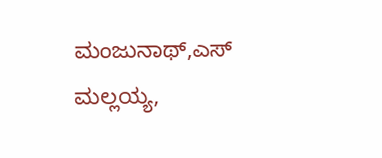ಮಂಜುನಾಥ್,ಎಸ್ ಮಲ್ಲಯ್ಯ,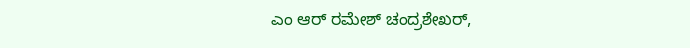ಎಂ ಆರ್ ರಮೇಶ್ ಚಂದ್ರಶೇಖರ್,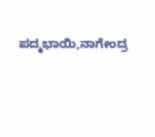ಪದ್ಮಭಾಯಿ,ನಾಗೇಂದ್ರ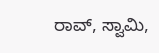ರಾವ್, ಸ್ವಾಮಿ,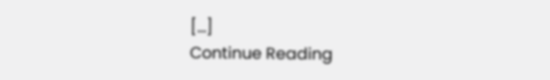[…]
Continue Reading